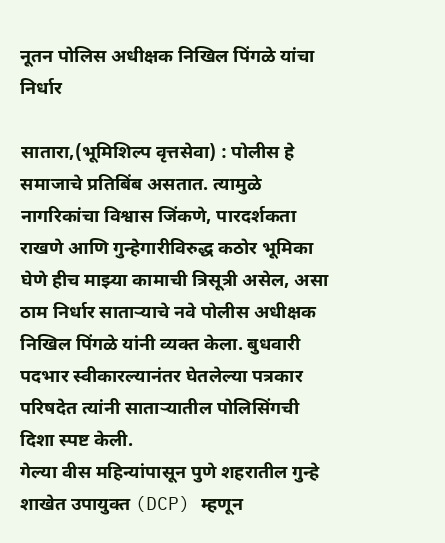नूतन पोलिस अधीक्षक निखिल पिंगळे यांचा निर्धार

सातारा,(भूमिशिल्प वृत्तसेवा) : पोलीस हे समाजाचे प्रतिबिंब असतात. त्यामुळे नागरिकांचा विश्वास जिंकणे, पारदर्शकता राखणे आणि गुन्हेगारीविरुद्ध कठोर भूमिका घेणे हीच माझ्या कामाची त्रिसूत्री असेल, असा ठाम निर्धार साताऱ्याचे नवे पोलीस अधीक्षक निखिल पिंगळे यांनी व्यक्त केला. बुधवारी पदभार स्वीकारल्यानंतर घेतलेल्या पत्रकार परिषदेत त्यांनी साताऱ्यातील पोलिसिंगची दिशा स्पष्ट केली.
गेल्या वीस महिन्यांपासून पुणे शहरातील गुन्हे शाखेत उपायुक्त (DCP) म्हणून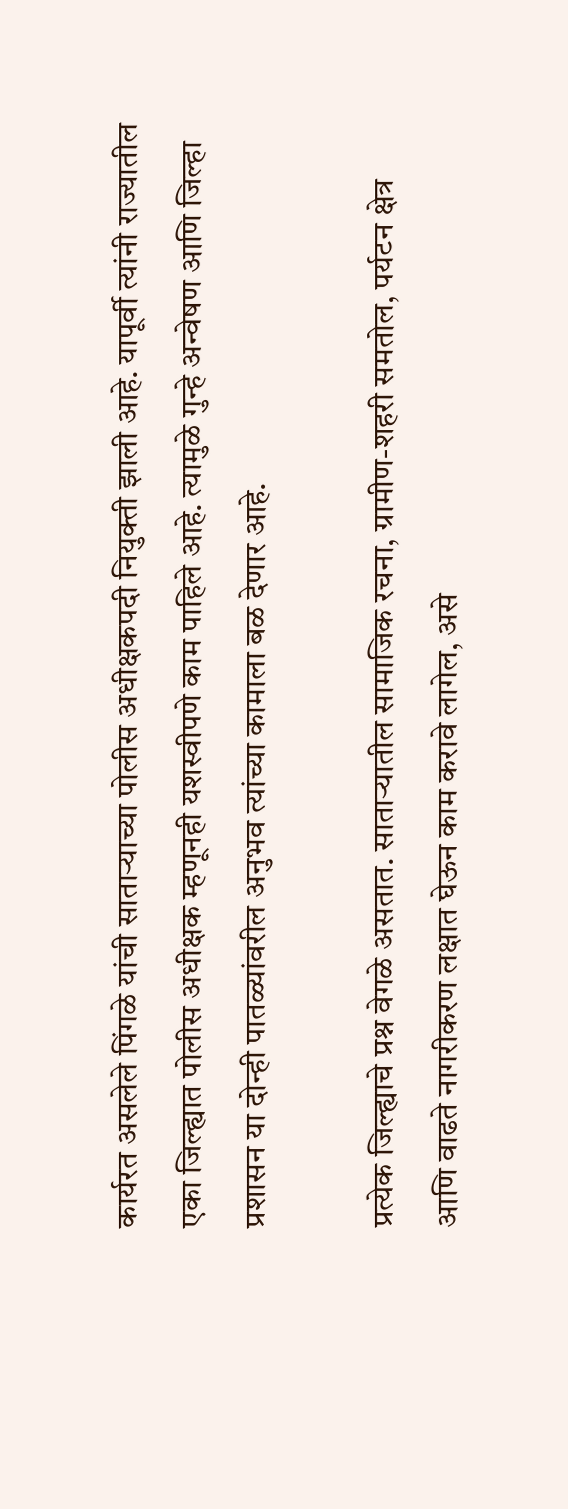कार्यरत असलेले पिंगळे यांची साताऱ्याच्या पोलीस अधीक्षकपदी नियुक्ती झाली आहे. यापूर्वी त्यांनी राज्यातील एका जिल्ह्यात पोलीस अधीक्षक म्हणूनही यशस्वीपणे काम पाहिले आहे. त्यामुळे गुन्हे अन्वेषण आणि जिल्हा प्रशासन या दोन्ही पातळ्यांवरील अनुभव त्यांच्या कामाला बळ देणार आहे.

प्रत्येक जिल्ह्याचे प्रश्न वेगळे असतात. साताऱ्यातील सामाजिक रचना, ग्रामीण-शहरी समतोल, पर्यटन क्षेत्र आणि वाढते नागरीकरण लक्षात घेऊन काम करावे लागेल, असे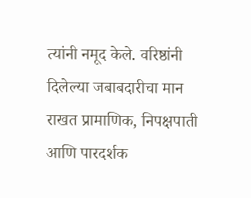त्यांनी नमूद केले. वरिष्ठांनी दिलेल्या जबाबदारीचा मान राखत प्रामाणिक, निपक्षपाती आणि पारदर्शक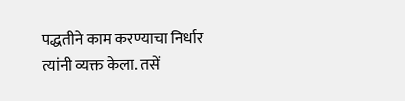पद्धतीने काम करण्याचा निर्धार त्यांनी व्यक्त केला. तसें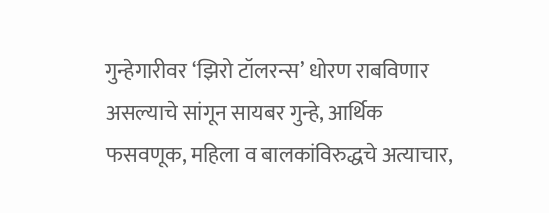गुन्हेगारीवर ‘झिरो टॉलरन्स’ धोरण राबविणार असल्याचे सांगून सायबर गुन्हे, आर्थिक फसवणूक, महिला व बालकांविरुद्धचे अत्याचार,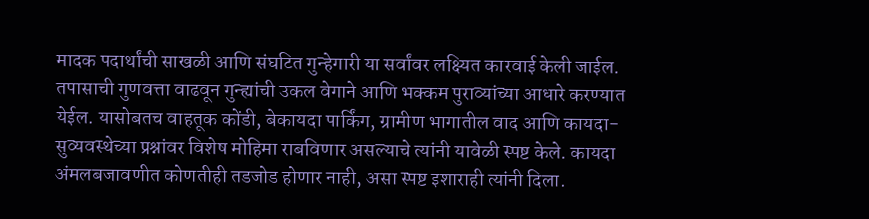मादक पदार्थांची साखळी आणि संघटित गुन्हेगारी या सर्वांवर लक्ष्यित कारवाई केली जाईल.
तपासाची गुणवत्ता वाढवून गुन्ह्यांची उकल वेगाने आणि भक्कम पुराव्यांच्या आधारे करण्यात येईल. यासोबतच वाहतूक कोंडी, बेकायदा पार्किंग, ग्रामीण भागातील वाद आणि कायदा-सुव्यवस्थेच्या प्रश्नांवर विशेष मोहिमा राबविणार असल्याचे त्यांनी यावेळी स्पष्ट केले. कायदा अंमलबजावणीत कोणतीही तडजोड होणार नाही, असा स्पष्ट इशाराही त्यांनी दिला.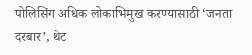पोलिसिंग अधिक लोकाभिमुख करण्यासाठी ‘जनता दरबार’, थेट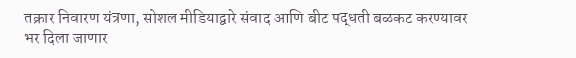तक्रार निवारण यंत्रणा, सोशल मीडियाद्वारे संवाद आणि बीट पद्धती बळकट करण्यावर भर दिला जाणार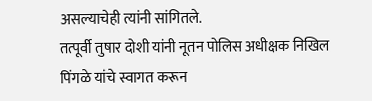असल्याचेही त्यांनी सांगितले.
तत्पूर्वी तुषार दोशी यांनी नूतन पोलिस अधीक्षक निखिल पिंगळे यांचे स्वागत करून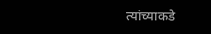त्यांच्याकडे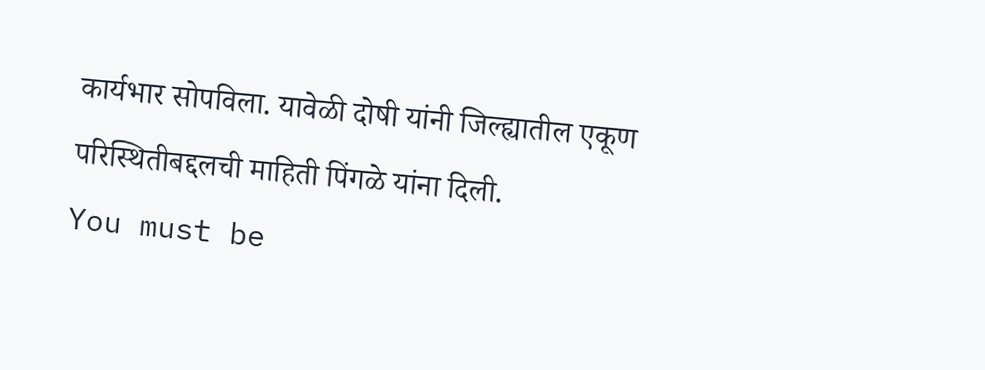कार्यभार सोपविला. यावेळी दोषी यांनी जिल्ह्यातील एकूण परिस्थितीबद्दलची माहिती पिंगळे यांना दिली.
You must be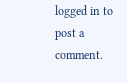logged in to post a comment.